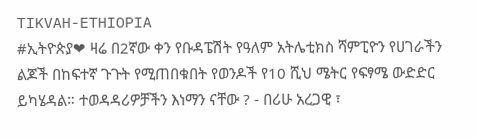TIKVAH-ETHIOPIA
#ኢትዮጵያ❤ ዛሬ በ2ኛው ቀን የቡዳፔሽት የዓለም አትሌቲክስ ሻምፒዮን የሀገራችን ልጆች በከፍተኛ ጉጉት የሚጠበቁበት የወንዶች የ10 ሺህ ሜትር የፍፃሜ ውድድር ይካሄዳል። ተወዳዳሪዎቻችን እነማን ናቸው ? - በሪሁ አረጋዊ ፣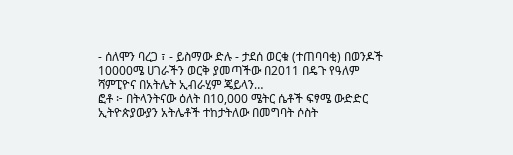- ሰለሞን ባረጋ ፣ - ይስማው ድሉ - ታደሰ ወርቁ (ተጠባባቂ) በወንዶች 10000ሜ ሀገራችን ወርቅ ያመጣችው በ2011 በዴጉ የዓለም ሻምፒዮና በአትሌት ኢብራሂም ጄይላን…
ፎቶ ፦ በትላንትናው ዕለት በ10,000 ሜትር ሴቶች ፍፃሜ ውድድር ኢትዮጵያውያን አትሌቶች ተከታትለው በመግባት ሶስት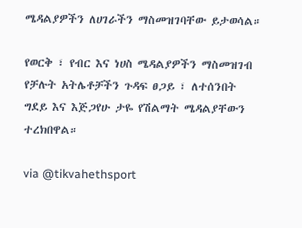ሜዳልያዎችን ለሀገራችን ማስመዝገባቸው ይታወሳል።

የወርቅ ፣ የብር እና ነሀስ ሜዳልያዎችን ማስመዝገብ የቻሉት አትሌቶቻችን ጉዳፍ ፀጋይ ፣ ለተሰንበት ግደይ እና እጅጋየሁ ታዬ የሽልማት ሜዳልያቸውን ተረክበዋል።

via @tikvahethsport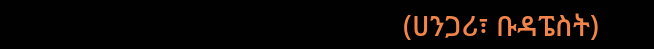(ሀንጋሪ፣ ቡዳፔስት)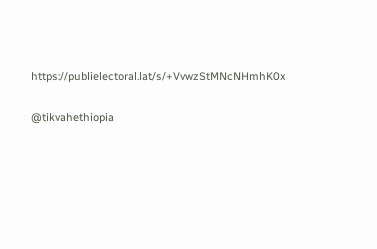https://publielectoral.lat/s/+VvwzStMNcNHmhK0x

@tikvahethiopia